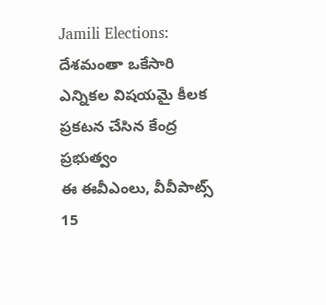Jamili Elections: దేశమంతా ఒకేసారి ఎన్నికల విషయమై కీలక ప్రకటన చేసిన కేంద్ర ప్రభుత్వం
ఈ ఈవీఎంలు, వీవీపాట్స్ 15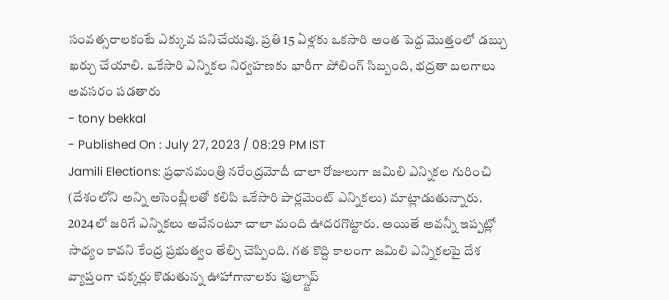సంవత్సరాలకంటే ఎక్కువ పనిచేయవు. ప్రతి 15 ఏళ్లకు ఒకసారి అంత పెద్ద మొత్తంలో డబ్చు ఖర్చు చేయాలి. ఒకేసారి ఎన్నికల నిర్వహణకు భారీగా పోలింగ్ సిబ్బంది, భద్రతా బలగాలు అవసరం పడతారు
- tony bekkal
- Published On : July 27, 2023 / 08:29 PM IST
Jamili Elections: ప్రధానమంత్రి నరేంద్రమోదీ చాలా రోజులుగా జమిలి ఎన్నికల గురించి (దేశంలోని అన్ని అసెంబ్లీలతో కలిపి ఒకేసారి పార్లమెంట్ ఎన్నికలు) మాట్లాడుతున్నారు. 2024లో జరిగే ఎన్నికలు అవేనంటూ చాలా మంది ఊదరగొట్టారు. అయితే అవన్నీ ఇప్పట్లో సాధ్యం కావని కేంద్ర ప్రభుత్వం తేల్చి చెప్పింది. గత కొద్ది కాలంగా జమిలి ఎన్నికలపై దేశ వ్యాప్తంగా చక్కర్లు కొడుతున్న ఊహాగానాలకు ఫుల్స్టాప్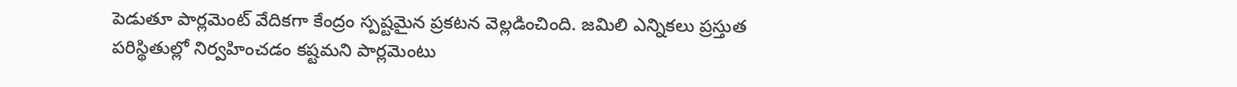పెడుతూ పార్లమెంట్ వేదికగా కేంద్రం స్పష్టమైన ప్రకటన వెల్లడించింది. జమిలి ఎన్నికలు ప్రస్తుత పరిస్థితుల్లో నిర్వహించడం కష్టమని పార్లమెంటు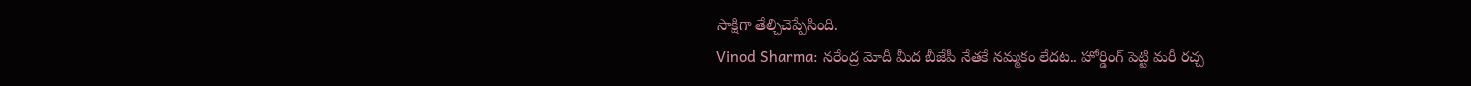సాక్షిగా తేల్చిచెప్పేసింది.
Vinod Sharma: నరేంద్ర మోదీ మీద బీజేపీ నేతకే నమ్మకం లేదట.. హోర్డింగ్ పెట్టి మరీ రచ్చ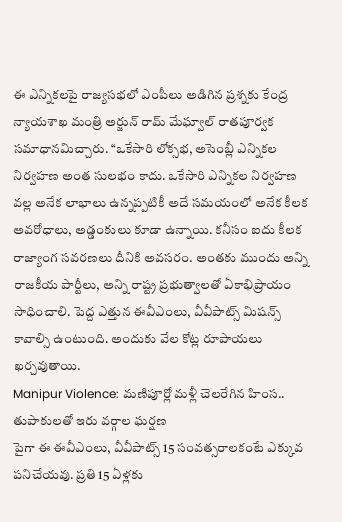ఈ ఎన్నికలపై రాజ్యసభలో ఎంపీలు అడిగిన ప్రశ్నకు కేంద్ర న్యాయశాఖ మంత్రి అర్జున్ రామ్ మేఘ్వాల్ రాతపూర్వక సమాధానమిచ్చారు. ‘‘ఒకేసారి లోక్సభ, అసెంబ్లీ ఎన్నికల నిర్వహణ అంత సులభం కాదు. ఒకేసారి ఎన్నికల నిర్వహణ వల్ల అనేక లాభాలు ఉన్నప్పటికీ అదే సమయంలో అనేక కీలక అవరోధాలు, అడ్డంకులు కూడా ఉన్నాయి. కనీసం ఐదు కీలక రాజ్యాంగ సవరణలు దీనికి అవసరం. అంతకు ముందు అన్ని రాజకీయ పార్టీలు, అన్ని రాష్ట్ర ప్రభుత్వాలతో ఏకాభిప్రాయం సాధించాలి. పెద్ద ఎత్తున ఈవీఎంలు, వీవీపాట్స్ మిషన్స్ కావాల్సి ఉంటుంది. అందుకు వేల కోట్ల రూపాయలు ఖర్చవుతాయి.
Manipur Violence: మణిపూర్లో మళ్లీ చెలరేగిన హింస.. తుపాకులతో ఇరు వర్గాల ఘర్షణ
పైగా ఈ ఈవీఎంలు, వీవీపాట్స్ 15 సంవత్సరాలకంటే ఎక్కువ పనిచేయవు. ప్రతి 15 ఏళ్లకు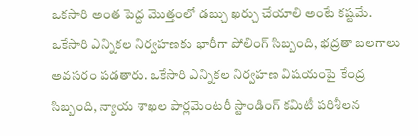ఒకసారి అంత పెద్ద మొత్తంలో డబ్చు ఖర్చు చేయాలి అంటే కష్టమే. ఒకేసారి ఎన్నికల నిర్వహణకు భారీగా పోలింగ్ సిబ్బంది, భద్రతా బలగాలు అవసరం పడతారు. ఒకేసారి ఎన్నికల నిర్వహణ విషయంపై కేంద్ర సిబ్బంది, న్యాయ శాఖల పార్లమెంటరీ స్టాండింగ్ కమిటీ పరిశీలన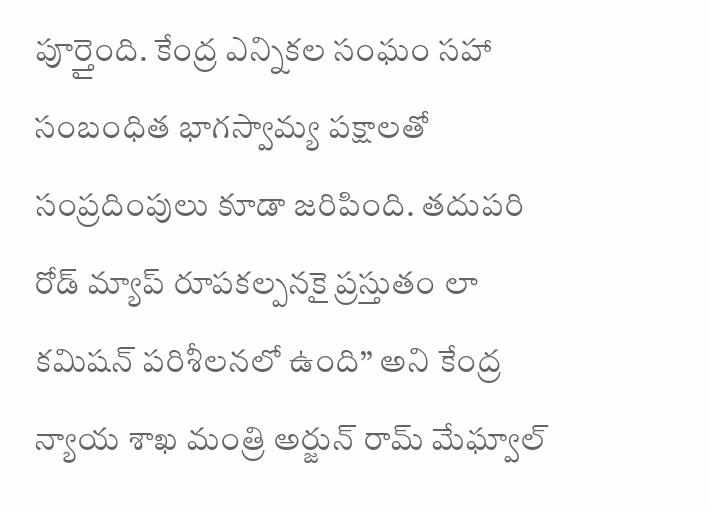పూర్తైంది. కేంద్ర ఎన్నికల సంఘం సహా సంబంధిత భాగస్వామ్య పక్షాలతో సంప్రదింపులు కూడా జరిపింది. తదుపరి రోడ్ మ్యాప్ రూపకల్పనకై ప్రస్తుతం లా కమిషన్ పరిశీలనలో ఉంది’’ అని కేంద్ర న్యాయ శాఖ మంత్రి అర్జున్ రామ్ మేఘ్వాల్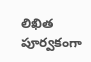లిఖిత పూర్వకంగా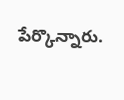పేర్కొన్నారు.